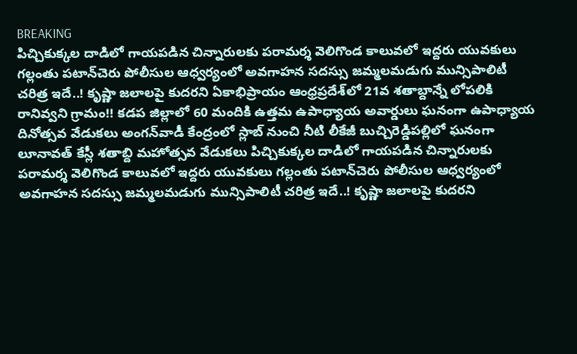BREAKING
పిచ్చికుక్కల దాడిలో గాయపడిన చిన్నారులకు పరామర్శ వెలిగొండ కాలువలో ఇద్దరు యువకులు గల్లంతు పటాన్‌చెరు పోలీసుల ఆధ్వర్యంలో అవగాహన సదస్సు జమ్మలమడుగు మున్సిపాలిటీ చరిత్ర ఇదే..! కృష్ణా జలాలపై కుదరని ఏకాభిప్రాయం ఆంధ్రప్రదేశ్‌లో 21వ శతాబ్దాన్నే లోపలికి రానివ్వని గ్రామం!! కడప జిల్లాలో 60 మందికి ఉత్తమ ఉపాధ్యాయ అవార్డులు ఘనంగా ఉపాధ్యాయ దినోత్సవ వేడుకలు అంగన్‌వాడీ కేంద్రంలో స్లాబ్‌ నుంచి నీటి లీకేజీ బుచ్చిరెడ్డిపల్లిలో ఘనంగా లూనావత్ కేస్లీ శతాబ్ది మహోత్సవ వేడుకలు పిచ్చికుక్కల దాడిలో గాయపడిన చిన్నారులకు పరామర్శ వెలిగొండ కాలువలో ఇద్దరు యువకులు గల్లంతు పటాన్‌చెరు పోలీసుల ఆధ్వర్యంలో అవగాహన సదస్సు జమ్మలమడుగు మున్సిపాలిటీ చరిత్ర ఇదే..! కృష్ణా జలాలపై కుదరని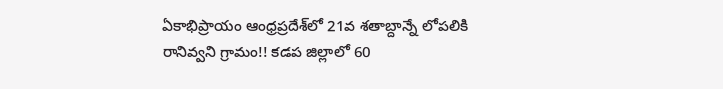ఏకాభిప్రాయం ఆంధ్రప్రదేశ్‌లో 21వ శతాబ్దాన్నే లోపలికి రానివ్వని గ్రామం!! కడప జిల్లాలో 60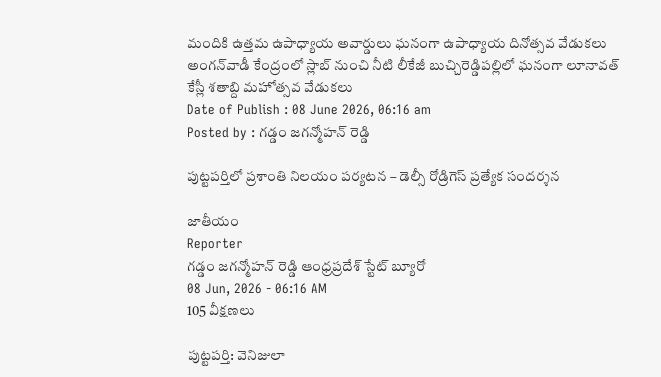మందికి ఉత్తమ ఉపాధ్యాయ అవార్డులు ఘనంగా ఉపాధ్యాయ దినోత్సవ వేడుకలు అంగన్‌వాడీ కేంద్రంలో స్లాబ్‌ నుంచి నీటి లీకేజీ బుచ్చిరెడ్డిపల్లిలో ఘనంగా లూనావత్ కేస్లీ శతాబ్ది మహోత్సవ వేడుకలు
Date of Publish : 08 June 2026, 06:16 am
Posted by : గడ్డం జగన్మోహన్ రెడ్డి

పుట్టపర్తిలో ప్రశాంతి నిలయం పర్యటన – డెల్సీ రోడ్రిగెస్ ప్రత్యేక సందర్శన

జాతీయం
Reporter
గడ్డం జగన్మోహన్ రెడ్డి ఆంధ్రప్రదేశ్ స్టేట్ బ్యూరో
08 Jun, 2026 - 06:16 AM
105 వీక్షణలు

పుట్టపర్తి: వెనిజులా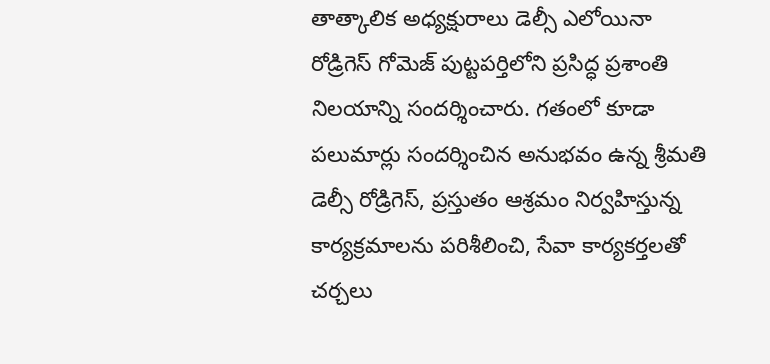తాత్కాలిక అధ్యక్షురాలు డెల్సీ ఎలోయినా రోడ్రిగెస్ గోమెజ్ పుట్టపర్తిలోని ప్రసిద్ధ ప్రశాంతి నిలయాన్ని సందర్శించారు. గతంలో కూడా పలుమార్లు సందర్శించిన అనుభవం ఉన్న శ్రీమతి డెల్సీ రోడ్రిగెస్, ప్రస్తుతం ఆశ్రమం నిర్వహిస్తున్న కార్యక్రమాలను పరిశీలించి, సేవా కార్యకర్తలతో చర్చలు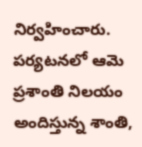నిర్వహించారు. పర్యటనలో ఆమె ప్రశాంతి నిలయం అందిస్తున్న శాంతి,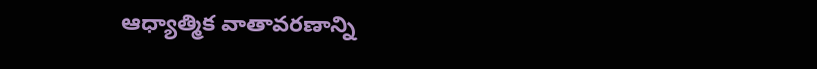ఆధ్యాత్మిక వాతావరణాన్ని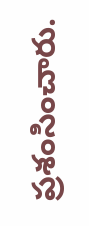ప్రశంసించారు.